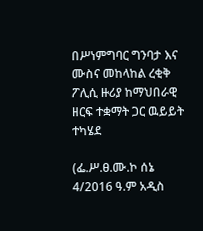በሥነምግባር ግንባታ እና ሙስና መከላከል ረቂቅ ፖሊሲ ዙሪያ ከማህበራዊ ዘርፍ ተቋማት ጋር ዉይይት ተካሄደ

(ፌ.ሥ.ፀ.ሙ.ኮ ሰኔ 4/2016 ዓ.ም አዲስ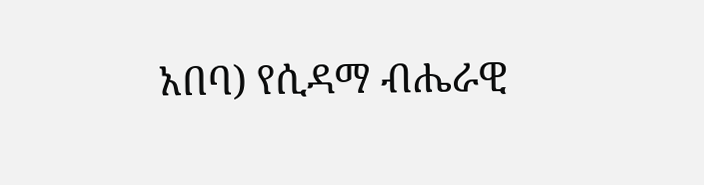አበባ) የሲዳማ ብሔራዊ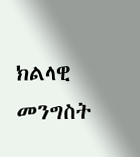ክልላዊ መንግስት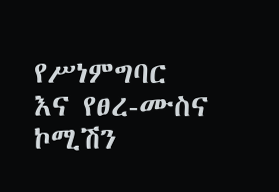የሥነምግባር እና የፀረ-ሙስና ኮሚሽን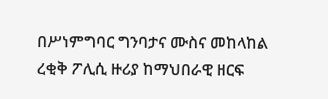በሥነምግባር ግንባታና ሙስና መከላከል ረቂቅ ፖሊሲ ዙሪያ ከማህበራዊ ዘርፍ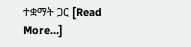ተቋማት ጋር [Read More…]